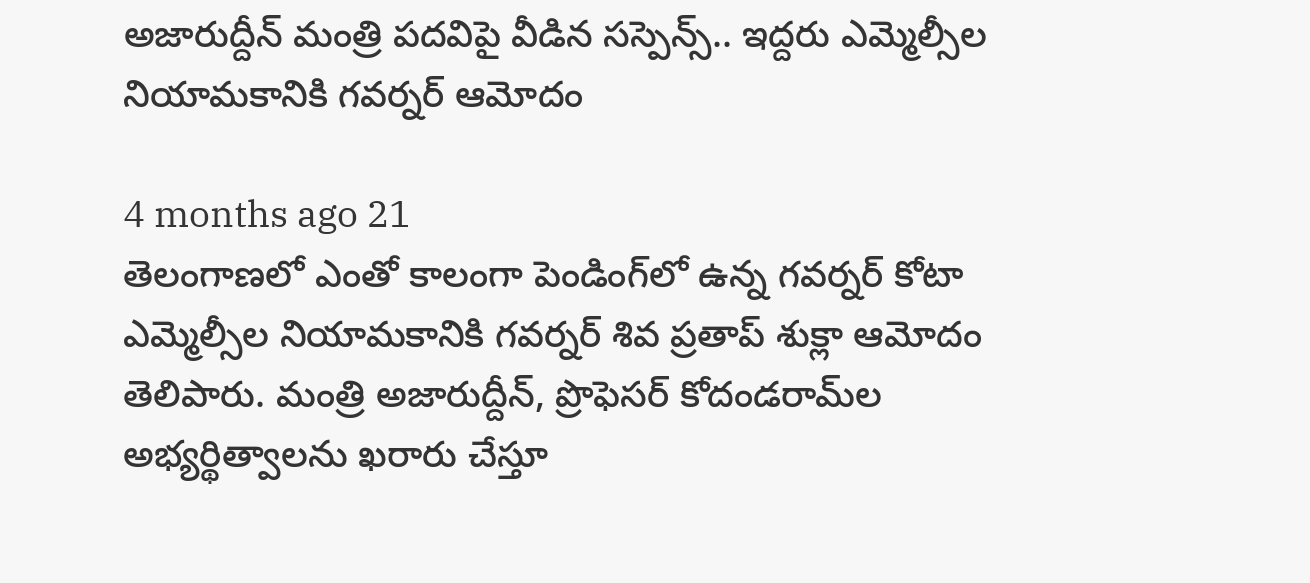అజారుద్దీన్ మంత్రి పదవిపై వీడిన సస్పెన్స్.. ఇద్దరు ఎమ్మెల్సీల నియామకానికి గవర్నర్ ఆమోదం

4 months ago 21
తెలంగాణలో ఎంతో కాలంగా పెండింగ్‌లో ఉన్న గవర్నర్ కోటా ఎమ్మెల్సీల నియామకానికి గవర్నర్ శివ ప్రతాప్ శుక్లా ఆమోదం తెలిపారు. మంత్రి అజారుద్దీన్, ప్రొఫెసర్ కోదండరామ్‌ల అభ్యర్థిత్వాలను ఖరారు చేస్తూ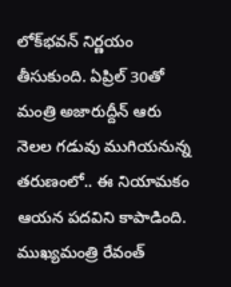లోక్‌భవన్ నిర్ణయం తీసుకుంది. ఏప్రిల్ 30తో మంత్రి అజారుద్దీన్ ఆరు నెలల గడువు ముగియనున్న తరుణంలో.. ఈ నియామకం ఆయన పదవిని కాపాడింది. ముఖ్యమంత్రి రేవంత్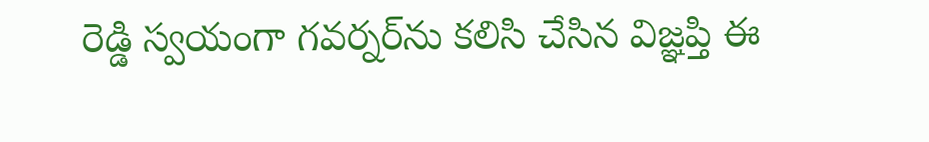రెడ్డి స్వయంగా గవర్నర్‌ను కలిసి చేసిన విజ్ఞప్తి ఈ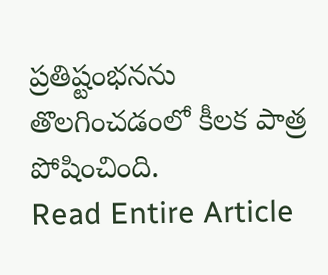ప్రతిష్టంభనను తొలగించడంలో కీలక పాత్ర పోషించింది.
Read Entire Article